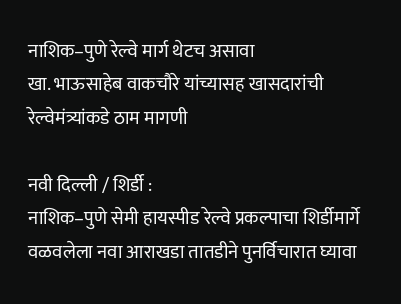नाशिक–पुणे रेल्वे मार्ग थेटच असावा
खा. भाऊसाहेब वाकचौरे यांच्यासह खासदारांची रेल्वेमंत्र्यांकडे ठाम मागणी

नवी दिल्ली / शिर्डी :
नाशिक–पुणे सेमी हायस्पीड रेल्वे प्रकल्पाचा शिर्डीमार्गे वळवलेला नवा आराखडा तातडीने पुनर्विचारात घ्यावा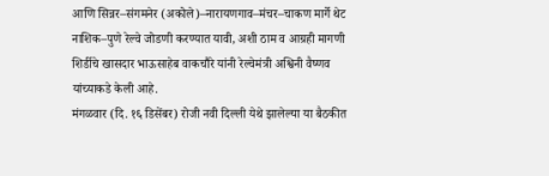आणि सिन्नर–संगमनेर (अकोले)–नारायणगाव–मंचर–चाकण मार्गे थेट नाशिक–पुणे रेल्वे जोडणी करण्यात यावी, अशी ठाम व आग्रही मागणी शिर्डीचे खासदार भाऊसाहेब वाकचौरे यांनी रेल्वेमंत्री अश्विनी वैष्णव यांच्याकडे केली आहे.
मंगळवार (दि. १६ डिसेंबर) रोजी नवी दिल्ली येथे झालेल्या या बैठकीत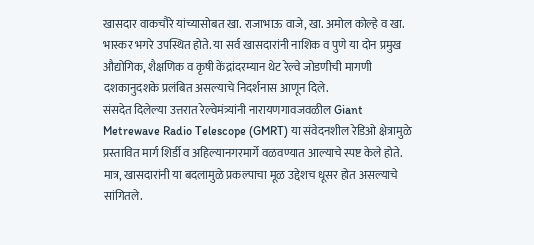खासदार वाकचौरे यांच्यासोबत खा. राजाभाऊ वाजे, खा. अमोल कोल्हे व खा. भास्कर भगरे उपस्थित होते. या सर्व खासदारांनी नाशिक व पुणे या दोन प्रमुख औद्योगिक, शैक्षणिक व कृषी केंद्रांदरम्यान थेट रेल्वे जोडणीची मागणी दशकानुदशके प्रलंबित असल्याचे निदर्शनास आणून दिले.
संसदेत दिलेल्या उत्तरात रेल्वेमंत्र्यांनी नारायणगावजवळील Giant Metrewave Radio Telescope (GMRT) या संवेदनशील रेडिओ क्षेत्रामुळे प्रस्तावित मार्ग शिर्डी व अहिल्यानगरमार्गे वळवण्यात आल्याचे स्पष्ट केले होते. मात्र, खासदारांनी या बदलामुळे प्रकल्पाचा मूळ उद्देशच धूसर होत असल्याचे सांगितले.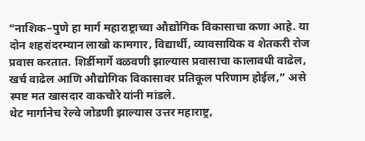“नाशिक–पुणे हा मार्ग महाराष्ट्राच्या औद्योगिक विकासाचा कणा आहे. या दोन शहरांदरम्यान लाखो कामगार, विद्यार्थी, व्यावसायिक व शेतकरी रोज प्रवास करतात. शिर्डीमार्गे वळवणी झाल्यास प्रवासाचा कालावधी वाढेल, खर्च वाढेल आणि औद्योगिक विकासावर प्रतिकूल परिणाम होईल,” असे स्पष्ट मत खासदार वाकचौरे यांनी मांडले.
थेट मार्गानेच रेल्वे जोडणी झाल्यास उत्तर महाराष्ट्र,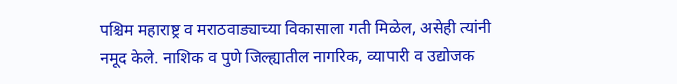पश्चिम महाराष्ट्र व मराठवाड्याच्या विकासाला गती मिळेल, असेही त्यांनी नमूद केले. नाशिक व पुणे जिल्ह्यातील नागरिक, व्यापारी व उद्योजक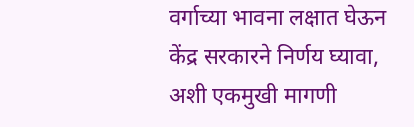वर्गाच्या भावना लक्षात घेऊन केंद्र सरकारने निर्णय घ्यावा, अशी एकमुखी मागणी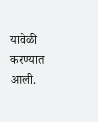यावेळी करण्यात आली.